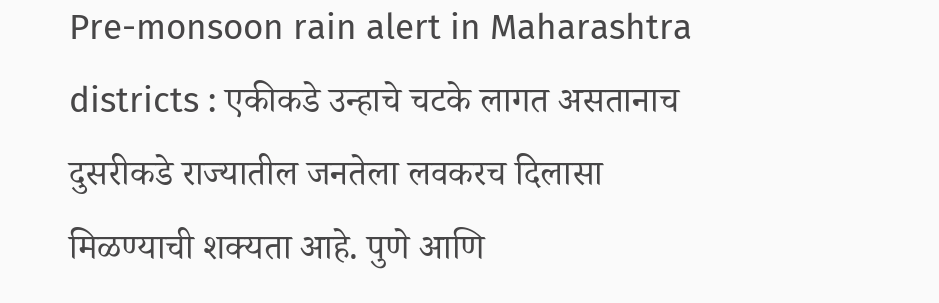Pre-monsoon rain alert in Maharashtra districts : एकीकडे उन्हाचे चटके लागत असतानाच दुसरीकडे राज्यातील जनतेला लवकरच दिलासा मिळण्याची शक्यता आहे. पुणे आणि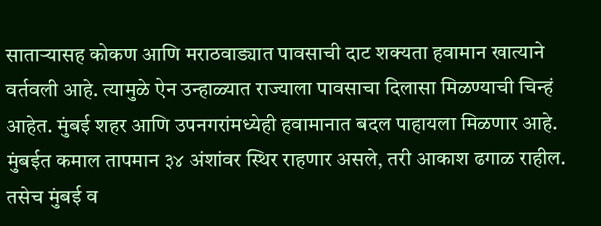साताऱ्यासह कोकण आणि मराठवाड्यात पावसाची दाट शक्यता हवामान खात्याने वर्तवली आहे. त्यामुळे ऐन उन्हाळ्यात राज्याला पावसाचा दिलासा मिळण्याची चिन्हं आहेत. मुंबई शहर आणि उपनगरांमध्येही हवामानात बदल पाहायला मिळणार आहे. मुंबईत कमाल तापमान ३४ अंशांवर स्थिर राहणार असले, तरी आकाश ढगाळ राहील. तसेच मुंबई व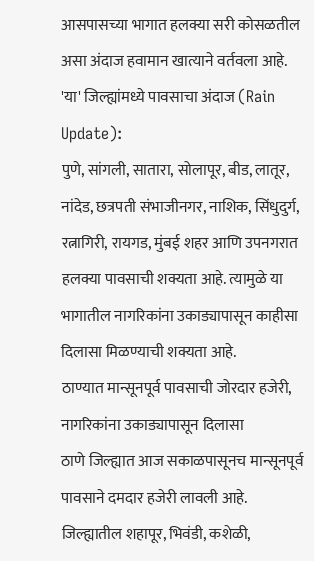आसपासच्या भागात हलक्या सरी कोसळतील असा अंदाज हवामान खात्याने वर्तवला आहे.
'या' जिल्ह्यांमध्ये पावसाचा अंदाज (Rain Update):
पुणे, सांगली, सातारा, सोलापूर, बीड, लातूर, नांदेड, छत्रपती संभाजीनगर, नाशिक, सिंधुदुर्ग, रत्नागिरी, रायगड, मुंबई शहर आणि उपनगरात हलक्या पावसाची शक्यता आहे. त्यामुळे या भागातील नागरिकांना उकाड्यापासून काहीसा दिलासा मिळण्याची शक्यता आहे.
ठाण्यात मान्सूनपूर्व पावसाची जोरदार हजेरी, नागरिकांना उकाड्यापासून दिलासा
ठाणे जिल्ह्यात आज सकाळपासूनच मान्सूनपूर्व पावसाने दमदार हजेरी लावली आहे. जिल्ह्यातील शहापूर, भिवंडी, कशेळी,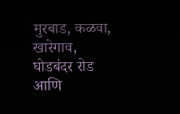मुरबाड, कळवा, खारेगाव, घोडबंदर रोड आणि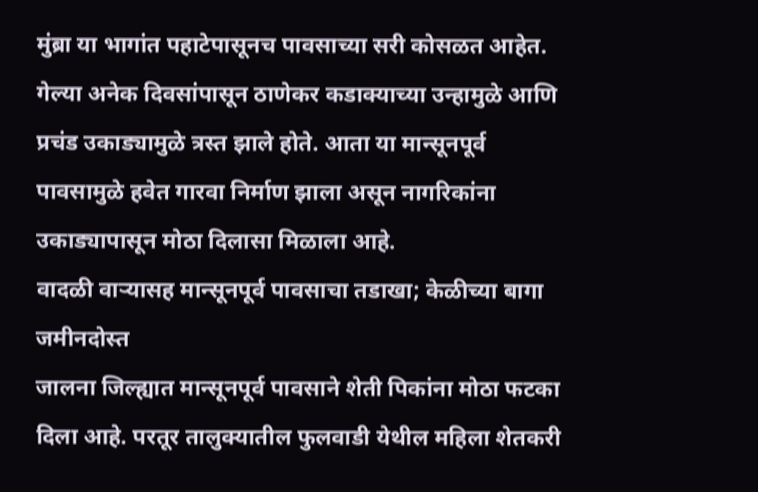मुंब्रा या भागांत पहाटेपासूनच पावसाच्या सरी कोसळत आहेत. गेल्या अनेक दिवसांपासून ठाणेकर कडाक्याच्या उन्हामुळे आणि प्रचंड उकाड्यामुळे त्रस्त झाले होते. आता या मान्सूनपूर्व पावसामुळे हवेत गारवा निर्माण झाला असून नागरिकांना उकाड्यापासून मोठा दिलासा मिळाला आहे.
वादळी वाऱ्यासह मान्सूनपूर्व पावसाचा तडाखा; केळीच्या बागा जमीनदोस्त
जालना जिल्ह्यात मान्सूनपूर्व पावसाने शेती पिकांना मोठा फटका दिला आहे. परतूर तालुक्यातील फुलवाडी येथील महिला शेतकरी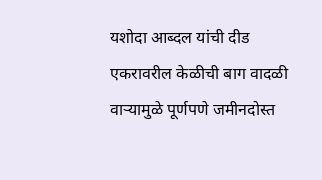यशोदा आब्दल यांची दीड एकरावरील केळीची बाग वादळी वाऱ्यामुळे पूर्णपणे जमीनदोस्त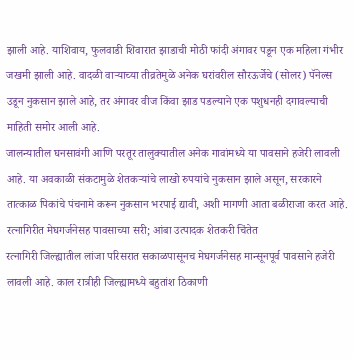झाली आहे. याशिवाय, फुलवाडी शिवारात झाडाची मोठी फांदी अंगावर पडून एक महिला गंभीर जखमी झाली आहे. वादळी वाऱ्याच्या तीव्रतेमुळे अनेक घरांवरील सौरऊर्जेचे (सोलर) पॅनेल्स उडून नुकसान झाले आहे, तर अंगावर वीज किंवा झाड पडल्याने एक पशुधनही दगावल्याची माहिती समोर आली आहे.
जालन्यातील घनसावंगी आणि परतूर तालुक्यातील अनेक गावांमध्ये या पावसाने हजेरी लावली आहे. या अवकाळी संकटामुळे शेतकऱ्यांचे लाखो रुपयांचे नुकसान झाले असून, सरकारने तात्काळ पिकांचे पंचनामे करून नुकसान भरपाई द्यावी, अशी मागणी आता बळीराजा करत आहे.
रत्नागिरीत मेघगर्जनेसह पावसाच्या सरी; आंबा उत्पादक शेतकरी चिंतेत
रत्नागिरी जिल्ह्यातील लांजा परिसरात सकाळपासूनच मेघगर्जनेसह मान्सूनपूर्व पावसाने हजेरी लावली आहे. काल रात्रीही जिल्ह्यामध्ये बहुतांश ठिकाणी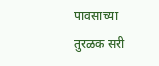पावसाच्या तुरळक सरी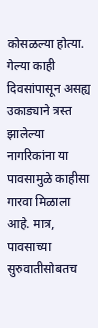कोसळल्या होत्या. गेल्या काही दिवसांपासून असह्य उकाड्याने त्रस्त झालेल्या नागरिकांना या पावसामुळे काहीसा गारवा मिळाला आहे. मात्र, पावसाच्या सुरुवातीसोबतच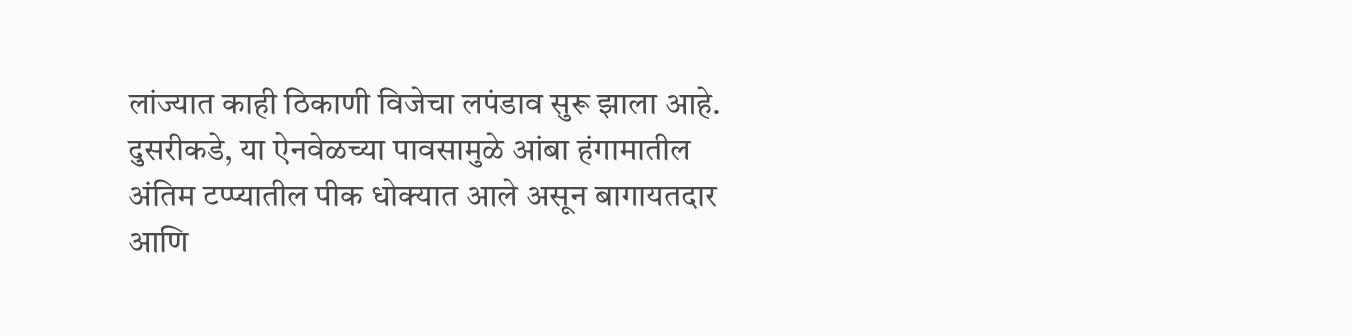लांज्यात काही ठिकाणी विजेचा लपंडाव सुरू झाला आहे. दुसरीकडे, या ऐनवेळच्या पावसामुळे आंबा हंगामातील अंतिम टप्प्यातील पीक धोक्यात आले असून बागायतदार आणि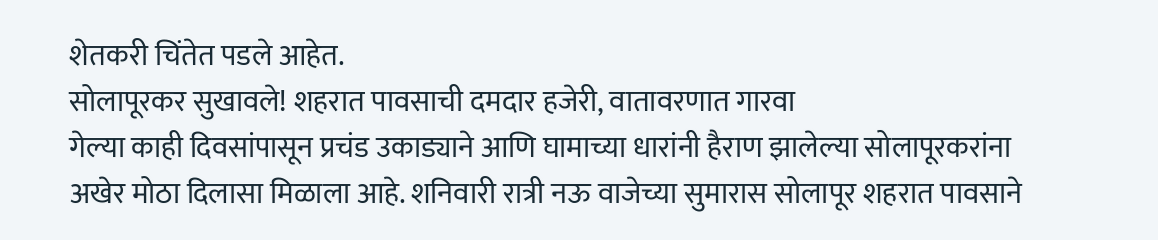शेतकरी चिंतेत पडले आहेत.
सोलापूरकर सुखावले! शहरात पावसाची दमदार हजेरी, वातावरणात गारवा
गेल्या काही दिवसांपासून प्रचंड उकाड्याने आणि घामाच्या धारांनी हैराण झालेल्या सोलापूरकरांना अखेर मोठा दिलासा मिळाला आहे. शनिवारी रात्री नऊ वाजेच्या सुमारास सोलापूर शहरात पावसाने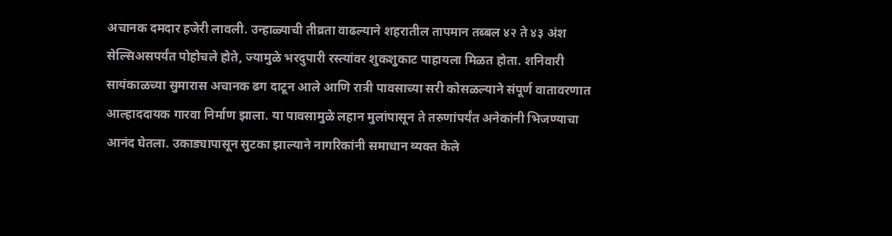अचानक दमदार हजेरी लावली. उन्हाळ्याची तीव्रता वाढल्याने शहरातील तापमान तब्बल ४२ ते ४३ अंश सेल्सिअसपर्यंत पोहोचले होते, ज्यामुळे भरदुपारी रस्त्यांवर शुकशुकाट पाहायला मिळत होता. शनिवारी
सायंकाळच्या सुमारास अचानक ढग दाटून आले आणि रात्री पावसाच्या सरी कोसळल्याने संपूर्ण वातावरणात आल्हाददायक गारवा निर्माण झाला. या पावसामुळे लहान मुलांपासून ते तरुणांपर्यंत अनेकांनी भिजण्याचा आनंद घेतला. उकाड्यापासून सुटका झाल्याने नागरिकांनी समाधान व्यक्त केले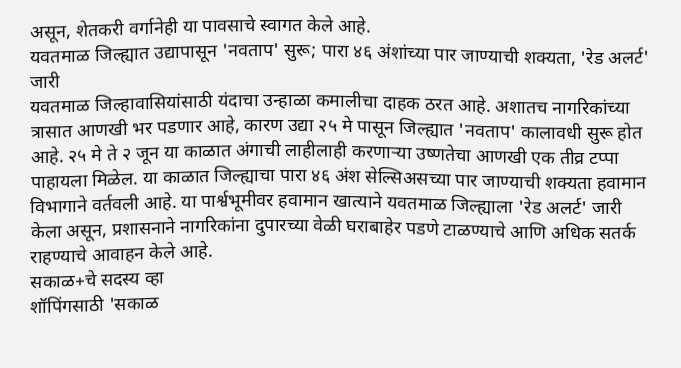असून, शेतकरी वर्गानेही या पावसाचे स्वागत केले आहे.
यवतमाळ जिल्ह्यात उद्यापासून 'नवताप' सुरू; पारा ४६ अंशांच्या पार जाण्याची शक्यता, 'रेड अलर्ट' जारी
यवतमाळ जिल्हावासियांसाठी यंदाचा उन्हाळा कमालीचा दाहक ठरत आहे. अशातच नागरिकांच्या त्रासात आणखी भर पडणार आहे, कारण उद्या २५ मे पासून जिल्ह्यात 'नवताप' कालावधी सुरू होत आहे. २५ मे ते २ जून या काळात अंगाची लाहीलाही करणाऱ्या उष्णतेचा आणखी एक तीव्र टप्पा पाहायला मिळेल. या काळात जिल्ह्याचा पारा ४६ अंश सेल्सिअसच्या पार जाण्याची शक्यता हवामान विभागाने वर्तवली आहे. या पार्श्वभूमीवर हवामान खात्याने यवतमाळ जिल्ह्याला 'रेड अलर्ट' जारी केला असून, प्रशासनाने नागरिकांना दुपारच्या वेळी घराबाहेर पडणे टाळण्याचे आणि अधिक सतर्क राहण्याचे आवाहन केले आहे.
सकाळ+चे सदस्य व्हा
शॉपिंगसाठी 'सकाळ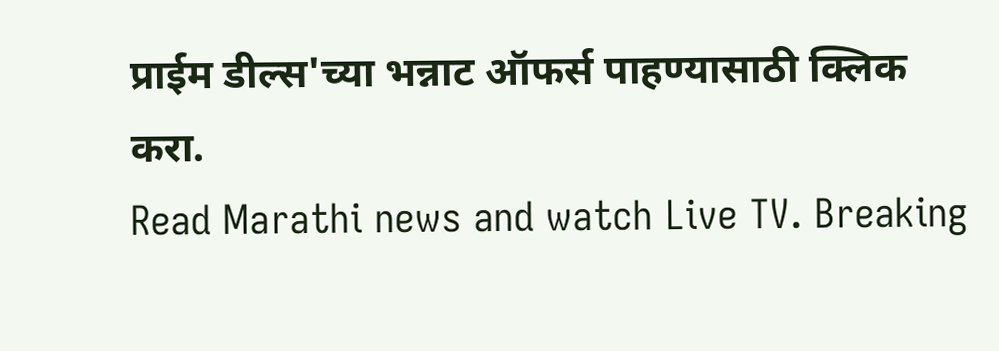प्राईम डील्स'च्या भन्नाट ऑफर्स पाहण्यासाठी क्लिक करा.
Read Marathi news and watch Live TV. Breaking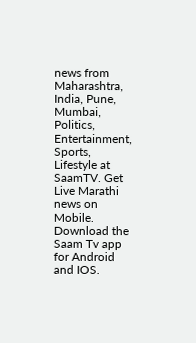news from Maharashtra, India, Pune, Mumbai, Politics, Entertainment, Sports, Lifestyle at SaamTV. Get Live Marathi news on Mobile. Download the Saam Tv app for Android and IOS.